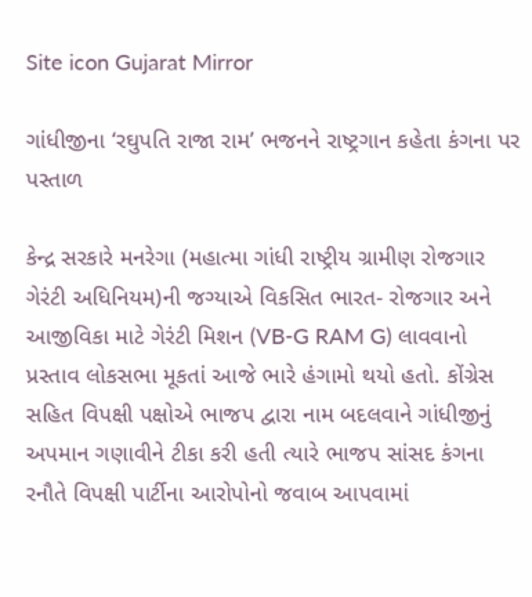Site icon Gujarat Mirror

ગાંધીજીના ‘રઘુપતિ રાજા રામ’ ભજનને રાષ્ટ્રગાન કહેતા કંગના પર પસ્તાળ

કેન્દ્ર સરકારે મનરેગા (મહાત્મા ગાંધી રાષ્ટ્રીય ગ્રામીણ રોજગાર ગેરંટી અધિનિયમ)ની જગ્યાએ વિકસિત ભારત- રોજગાર અને આજીવિકા માટે ગેરંટી મિશન (VB-G RAM G) લાવવાનો પ્રસ્તાવ લોકસભા મૂકતાં આજે ભારે હંગામો થયો હતો. કોંગ્રેસ સહિત વિપક્ષી પક્ષોએ ભાજપ દ્વારા નામ બદલવાને ગાંધીજીનું અપમાન ગણાવીને ટીકા કરી હતી ત્યારે ભાજપ સાંસદ કંગના રનૌતે વિપક્ષી પાર્ટીના આરોપોનો જવાબ આપવામાં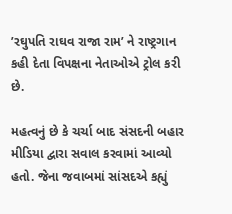’રઘુપતિ રાઘવ રાજા રામ’ ને રાષ્ટ્રગાન કહી દેતા વિપક્ષના નેતાઓએ ટ્રોલ કરી છે.

મહત્વનું છે કે ચર્ચા બાદ સંસદની બહાર મીડિયા દ્વારા સવાલ કરવામાં આવ્યો હતો. જેના જવાબમાં સાંસદએ કહ્યું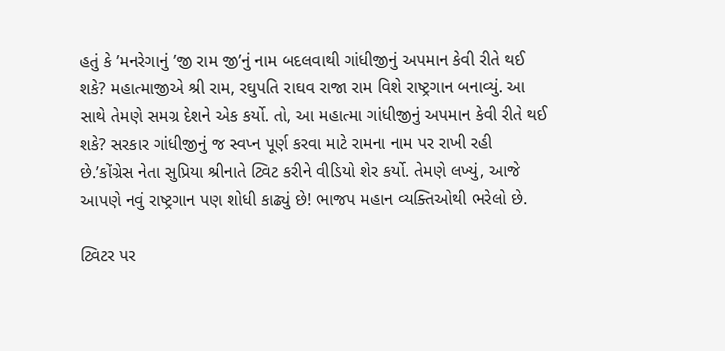હતું કે ’મનરેગાનું ’જી રામ જી’નું નામ બદલવાથી ગાંધીજીનું અપમાન કેવી રીતે થઈ શકે? મહાત્માજીએ શ્રી રામ, રઘુપતિ રાઘવ રાજા રામ વિશે રાષ્ટ્રગાન બનાવ્યું. આ સાથે તેમણે સમગ્ર દેશને એક કર્યો. તો, આ મહાત્મા ગાંધીજીનું અપમાન કેવી રીતે થઈ શકે? સરકાર ગાંધીજીનું જ સ્વપ્ન પૂર્ણ કરવા માટે રામના નામ પર રાખી રહી છે.’કોંગ્રેસ નેતા સુપ્રિયા શ્રીનાતે ટ્વિટ કરીને વીડિયો શેર કર્યો. તેમણે લખ્યું, આજે આપણે નવું રાષ્ટ્રગાન પણ શોધી કાઢ્યું છે! ભાજપ મહાન વ્યક્તિઓથી ભરેલો છે.

ટ્વિટર પર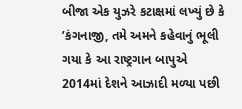બીજા એક યુઝરે કટાક્ષમાં લખ્યું છે કે ’કંગનાજી, તમે અમને કહેવાનું ભૂલી ગયા કે આ રાષ્ટ્રગાન બાપુએ 2014માં દેશને આઝાદી મળ્યા પછી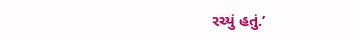રચ્યું હતું.’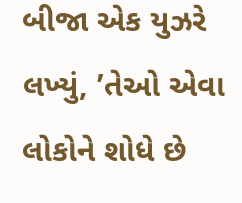બીજા એક યુઝરે લખ્યું, ’તેઓ એવા લોકોને શોધે છે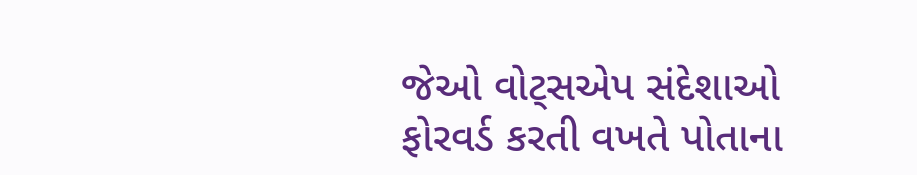જેઓ વોટ્સએપ સંદેશાઓ ફોરવર્ડ કરતી વખતે પોતાના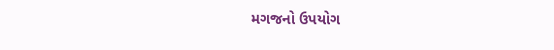મગજનો ઉપયોગ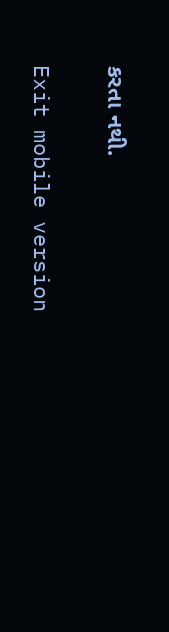કરતા નથી.

Exit mobile version